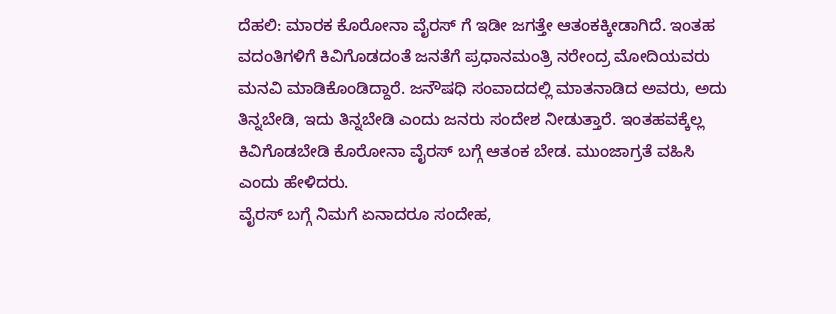ದೆಹಲಿ: ಮಾರಕ ಕೊರೋನಾ ವೈರಸ್ ಗೆ ಇಡೀ ಜಗತ್ತೇ ಆತಂಕಕ್ಕೀಡಾಗಿದೆ. ಇಂತಹ ವದಂತಿಗಳಿಗೆ ಕಿವಿಗೊಡದಂತೆ ಜನತೆಗೆ ಪ್ರಧಾನಮಂತ್ರಿ ನರೇಂದ್ರ ಮೋದಿಯವರು ಮನವಿ ಮಾಡಿಕೊಂಡಿದ್ದಾರೆ. ಜನೌಷಧಿ ಸಂವಾದದಲ್ಲಿ ಮಾತನಾಡಿದ ಅವರು, ಅದು ತಿನ್ನಬೇಡಿ, ಇದು ತಿನ್ನಬೇಡಿ ಎಂದು ಜನರು ಸಂದೇಶ ನೀಡುತ್ತಾರೆ. ಇಂತಹವಕ್ಕೆಲ್ಲ ಕಿವಿಗೊಡಬೇಡಿ ಕೊರೋನಾ ವೈರಸ್ ಬಗ್ಗೆ ಆತಂಕ ಬೇಡ. ಮುಂಜಾಗ್ರತೆ ವಹಿಸಿ ಎಂದು ಹೇಳಿದರು.
ವೈರಸ್ ಬಗ್ಗೆ ನಿಮಗೆ ಏನಾದರೂ ಸಂದೇಹ,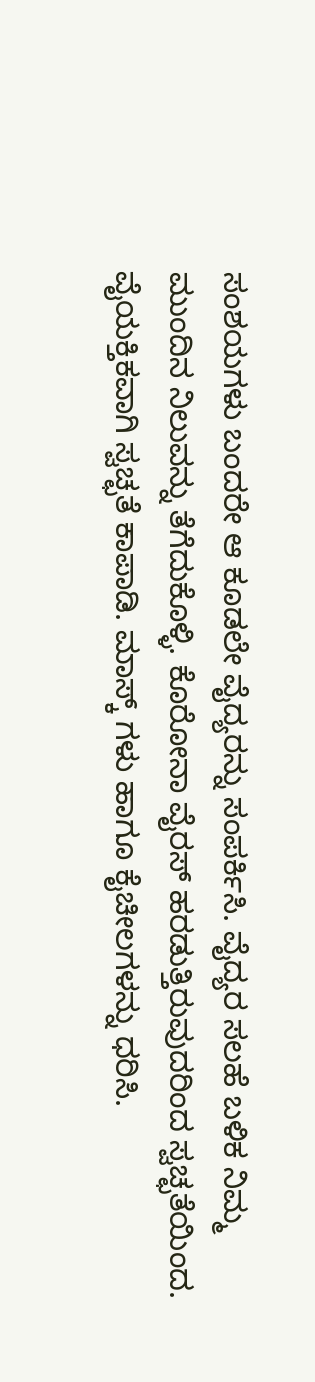ಸಂಶಯಗಳು ಬಂದರೇ ಆ ಕೂಡಲೇ ವೈದ್ಯರನ್ನು ಸಂಪರ್ಕಿಸಿ. ವೈದ್ಯರ ಸಲಹೆ ಬಳಿಕ ನಿಮ್ಮ ಮುಂದಿನ ನಿಲುವನ್ನು ತೆಗೆದುಕೊಳ್ಳಿ. ಕೊರೋನಾ ವೈರಸ್ ಹರಡುತ್ತಿರುವುದರಿಂದ ಸ್ವಚ್ಛತೆಯಿಂದ. ವೈಯಕ್ತಿಕವಾಗಿ ಸ್ವಚ್ಛತೆ ಕಾಪಾಡಿ. ಮಾಸ್ಕ್ ಗಳು ಹಾಗೂ ಕೈಚೀಲಗಳನ್ನು ಧರಿಸಿ.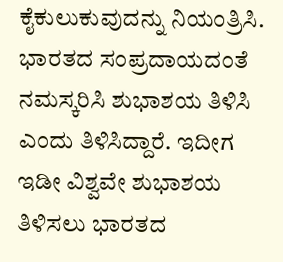ಕೈಕುಲುಕುವುದನ್ನು ನಿಯಂತ್ರಿಸಿ. ಭಾರತದ ಸಂಪ್ರದಾಯದಂತೆ ನಮಸ್ಕರಿಸಿ ಶುಭಾಶಯ ತಿಳಿಸಿ ಎಂದು ತಿಳಿಸಿದ್ದಾರೆ. ಇದೀಗ ಇಡೀ ವಿಶ್ವವೇ ಶುಭಾಶಯ ತಿಳಿಸಲು ಭಾರತದ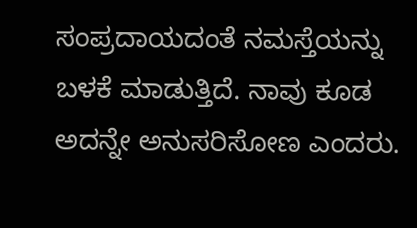ಸಂಪ್ರದಾಯದಂತೆ ನಮಸ್ತೆಯನ್ನು ಬಳಕೆ ಮಾಡುತ್ತಿದೆ. ನಾವು ಕೂಡ ಅದನ್ನೇ ಅನುಸರಿಸೋಣ ಎಂದರು.